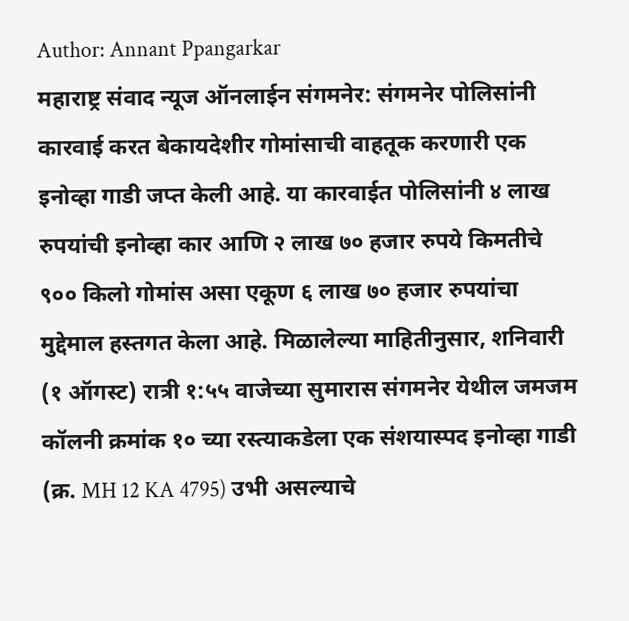Author: Annant Ppangarkar
महाराष्ट्र संवाद न्यूज ऑनलाईन संगमनेर: संगमनेर पोलिसांनी कारवाई करत बेकायदेशीर गोमांसाची वाहतूक करणारी एक इनोव्हा गाडी जप्त केली आहे. या कारवाईत पोलिसांनी ४ लाख रुपयांची इनोव्हा कार आणि २ लाख ७० हजार रुपये किमतीचे ९०० किलो गोमांस असा एकूण ६ लाख ७० हजार रुपयांचा मुद्देमाल हस्तगत केला आहे. मिळालेल्या माहितीनुसार, शनिवारी (१ ऑगस्ट) रात्री १:५५ वाजेच्या सुमारास संगमनेर येथील जमजम कॉलनी क्रमांक १० च्या रस्त्याकडेला एक संशयास्पद इनोव्हा गाडी (क्र. MH 12 KA 4795) उभी असल्याचे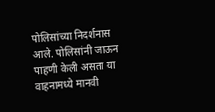पोलिसांच्या निदर्शनास आले. पोलिसांनी जाऊन पाहणी केली असता या वाहनामध्ये मानवी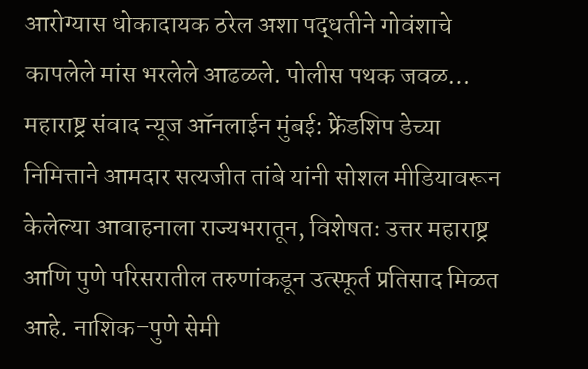आरोग्यास धोकादायक ठरेल अशा पद्धतीने गोवंशाचे कापलेले मांस भरलेले आढळले. पोलीस पथक जवळ…
महाराष्ट्र संवाद न्यूज ऑनलाईन मुंबई: फ्रेंडशिप डेच्या निमित्ताने आमदार सत्यजीत तांबे यांनी सोशल मीडियावरून केलेल्या आवाहनाला राज्यभरातून, विशेषतः उत्तर महाराष्ट्र आणि पुणे परिसरातील तरुणांकडून उत्स्फूर्त प्रतिसाद मिळत आहे. नाशिक–पुणे सेमी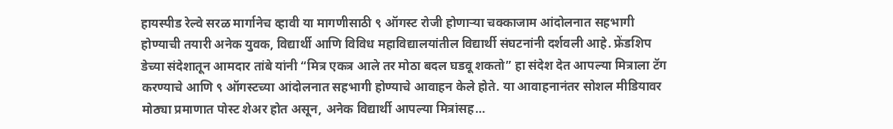हायस्पीड रेल्वे सरळ मार्गानेच व्हावी या मागणीसाठी ९ ऑगस्ट रोजी होणाऱ्या चक्काजाम आंदोलनात सहभागी होण्याची तयारी अनेक युवक, विद्यार्थी आणि विविध महाविद्यालयांतील विद्यार्थी संघटनांनी दर्शवली आहे. फ्रेंडशिप डेच्या संदेशातून आमदार तांबे यांनी “मित्र एकत्र आले तर मोठा बदल घडवू शकतो” हा संदेश देत आपल्या मित्राला टॅग करण्याचे आणि ९ ऑगस्टच्या आंदोलनात सहभागी होण्याचे आवाहन केले होते. या आवाहनानंतर सोशल मीडियावर मोठ्या प्रमाणात पोस्ट शेअर होत असून, अनेक विद्यार्थी आपल्या मित्रांसह…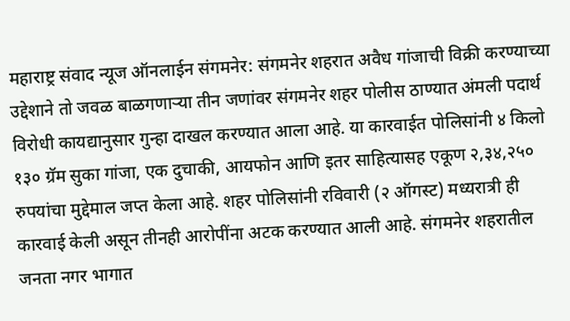महाराष्ट्र संवाद न्यूज ऑनलाईन संगमनेर: संगमनेर शहरात अवैध गांजाची विक्री करण्याच्या उद्देशाने तो जवळ बाळगणाऱ्या तीन जणांवर संगमनेर शहर पोलीस ठाण्यात अंमली पदार्थ विरोधी कायद्यानुसार गुन्हा दाखल करण्यात आला आहे. या कारवाईत पोलिसांनी ४ किलो १३० ग्रॅम सुका गांजा, एक दुचाकी, आयफोन आणि इतर साहित्यासह एकूण २,३४,२५० रुपयांचा मुद्देमाल जप्त केला आहे. शहर पोलिसांनी रविवारी (२ ऑगस्ट) मध्यरात्री ही कारवाई केली असून तीनही आरोपींना अटक करण्यात आली आहे. संगमनेर शहरातील जनता नगर भागात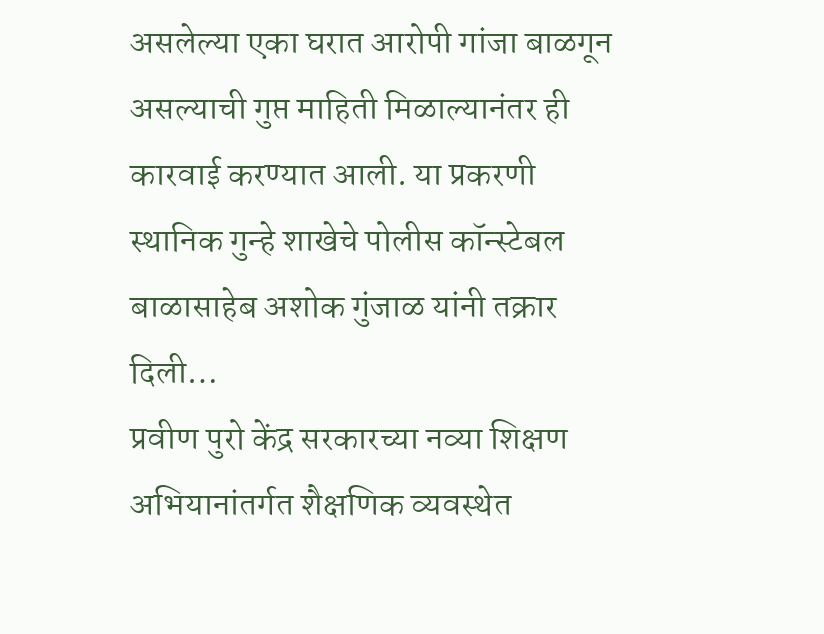असलेल्या एका घरात आरोपी गांजा बाळगून असल्याची गुप्त माहिती मिळाल्यानंतर ही कारवाई करण्यात आली. या प्रकरणी स्थानिक गुन्हे शाखेचे पोलीस कॉन्स्टेबल बाळासाहेब अशोक गुंजाळ यांनी तक्रार दिली…
प्रवीण पुरो केंद्र सरकारच्या नव्या शिक्षण अभियानांतर्गत शैक्षणिक व्यवस्थेत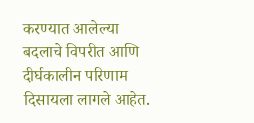करण्यात आलेल्या बदलाचे विपरीत आणि दीर्घकालीन परिणाम दिसायला लागले आहेत.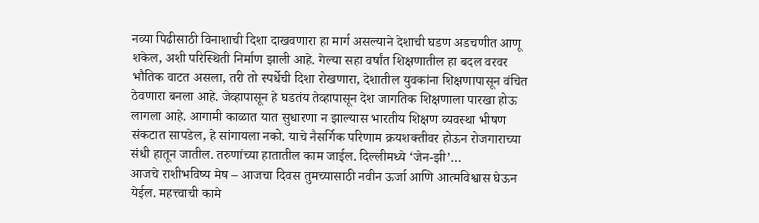नव्या पिढीसाठी विनाशाची दिशा दाखवणारा हा मार्ग असल्याने देशाची घडण अडचणीत आणू शकेल, अशी परिस्थिती निर्माण झाली आहे. गेल्या सहा वर्षांत शिक्षणातील हा बदल वरवर भौतिक वाटत असला, तरी तो स्पर्धेची दिशा रोखणारा, देशातील युवकांना शिक्षणापासून वंचित ठेवणारा बनला आहे. जेव्हापासून हे घडतंय तेव्हापासून देश जागतिक शिक्षणाला पारखा होऊ लागला आहे. आगामी काळात यात सुधारणा न झाल्यास भारतीय शिक्षण व्यवस्था भीषण संकटात सापडेल, हे सांगायला नको. याचे नैसर्गिक परिणाम क्रयशक्तीवर होऊन रोजगाराच्या संधी हातून जातील. तरुणांच्या हातातील काम जाईल. दिल्लीमध्ये ‘जेन-झी’…
आजचे राशीभविष्य मेष – आजचा दिवस तुमच्यासाठी नवीन ऊर्जा आणि आत्मविश्वास घेऊन येईल. महत्त्वाची कामे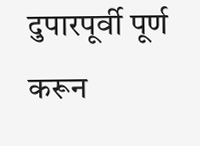दुपारपूर्वी पूर्ण करून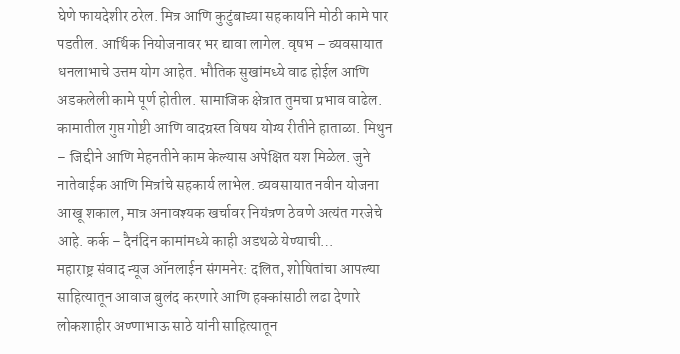घेणे फायदेशीर ठरेल. मित्र आणि कुटुंबाच्या सहकार्याने मोठी कामे पार पडतील. आर्थिक नियोजनावर भर द्यावा लागेल. वृषभ – व्यवसायात धनलाभाचे उत्तम योग आहेत. भौतिक सुखांमध्ये वाढ होईल आणि अडकलेली कामे पूर्ण होतील. सामाजिक क्षेत्रात तुमचा प्रभाव वाढेल. कामातील गुप्त गोष्टी आणि वादग्रस्त विषय योग्य रीतीने हाताळा. मिथुन – जिद्दीने आणि मेहनतीने काम केल्यास अपेक्षित यश मिळेल. जुने नातेवाईक आणि मित्रांचे सहकार्य लाभेल. व्यवसायात नवीन योजना आखू शकाल, मात्र अनावश्यक खर्चावर नियंत्रण ठेवणे अत्यंत गरजेचे आहे. कर्क – दैनंदिन कामांमध्ये काही अडथळे येण्याची…
महाराष्ट्र संवाद न्यूज ऑनलाईन संगमनेर: दलित, शोषितांचा आपल्या साहित्यातून आवाज बुलंद करणारे आणि हक्कांसाठी लढा देणारे लोकशाहीर अण्णाभाऊ साठे यांनी साहित्यातून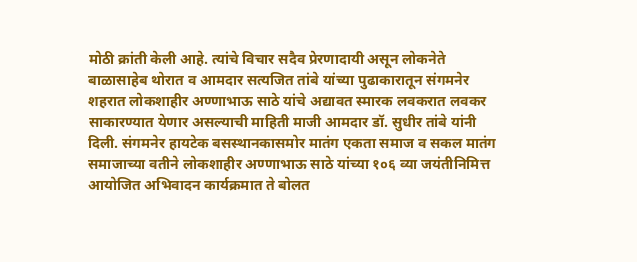मोठी क्रांती केली आहे. त्यांचे विचार सदैव प्रेरणादायी असून लोकनेते बाळासाहेब थोरात व आमदार सत्यजित तांबे यांच्या पुढाकारातून संगमनेर शहरात लोकशाहीर अण्णाभाऊ साठे यांचे अद्यावत स्मारक लवकरात लवकर साकारण्यात येणार असल्याची माहिती माजी आमदार डॉ. सुधीर तांबे यांनी दिली. संगमनेर हायटेक बसस्थानकासमोर मातंग एकता समाज व सकल मातंग समाजाच्या वतीने लोकशाहीर अण्णाभाऊ साठे यांच्या १०६ व्या जयंतीनिमित्त आयोजित अभिवादन कार्यक्रमात ते बोलत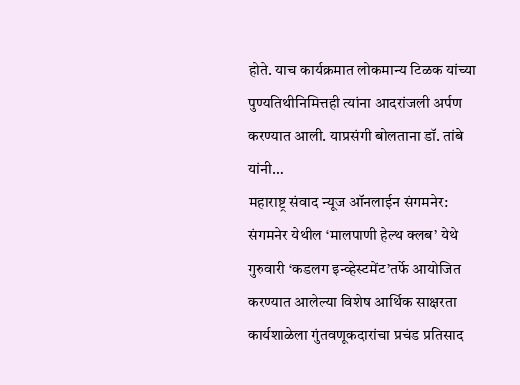होते. याच कार्यक्रमात लोकमान्य टिळक यांच्या पुण्यतिथीनिमित्तही त्यांना आदरांजली अर्पण करण्यात आली. याप्रसंगी बोलताना डॉ. तांबे यांनी…
महाराष्ट्र संवाद न्यूज ऑनलाईन संगमनेर: संगमनेर येथील ‘मालपाणी हेल्थ क्लब’ येथे गुरुवारी ‘कडलग इन्व्हेस्टमेंट’तर्फे आयोजित करण्यात आलेल्या विशेष आर्थिक साक्षरता कार्यशाळेला गुंतवणूकदारांचा प्रचंड प्रतिसाद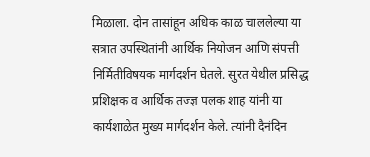मिळाला. दोन तासांहून अधिक काळ चाललेल्या या सत्रात उपस्थितांनी आर्थिक नियोजन आणि संपत्ती निर्मितीविषयक मार्गदर्शन घेतले. सुरत येथील प्रसिद्ध प्रशिक्षक व आर्थिक तज्ज्ञ पलक शाह यांनी या कार्यशाळेत मुख्य मार्गदर्शन केले. त्यांनी दैनंदिन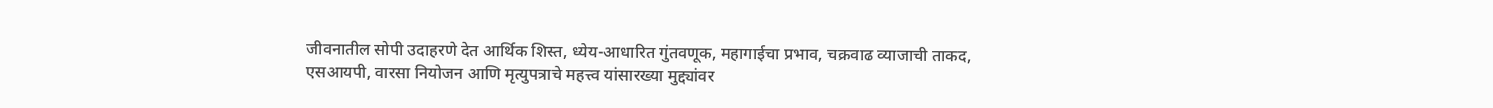जीवनातील सोपी उदाहरणे देत आर्थिक शिस्त, ध्येय-आधारित गुंतवणूक, महागाईचा प्रभाव, चक्रवाढ व्याजाची ताकद, एसआयपी, वारसा नियोजन आणि मृत्युपत्राचे महत्त्व यांसारख्या मुद्द्यांवर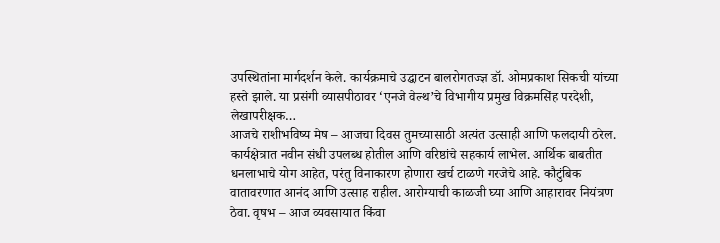उपस्थितांना मार्गदर्शन केले. कार्यक्रमाचे उद्घाटन बालरोगतज्ज्ञ डॉ. ओमप्रकाश सिकची यांच्या हस्ते झाले. या प्रसंगी व्यासपीठावर ‘एनजे वेल्थ’चे विभागीय प्रमुख विक्रमसिंह परदेशी, लेखापरीक्षक…
आजचे राशीभविष्य मेष – आजचा दिवस तुमच्यासाठी अत्यंत उत्साही आणि फलदायी ठरेल. कार्यक्षेत्रात नवीन संधी उपलब्ध होतील आणि वरिष्ठांचे सहकार्य लाभेल. आर्थिक बाबतीत धनलाभाचे योग आहेत, परंतु विनाकारण होणारा खर्च टाळणे गरजेचे आहे. कौटुंबिक वातावरणात आनंद आणि उत्साह राहील. आरोग्याची काळजी घ्या आणि आहारावर नियंत्रण ठेवा. वृषभ – आज व्यवसायात किंवा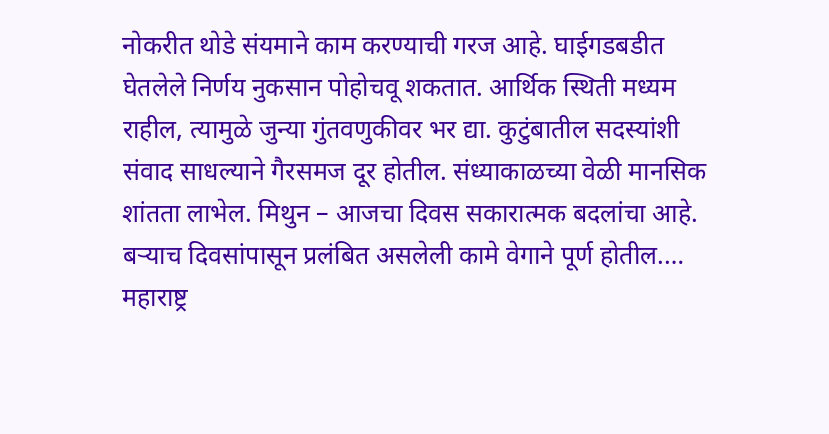नोकरीत थोडे संयमाने काम करण्याची गरज आहे. घाईगडबडीत घेतलेले निर्णय नुकसान पोहोचवू शकतात. आर्थिक स्थिती मध्यम राहील, त्यामुळे जुन्या गुंतवणुकीवर भर द्या. कुटुंबातील सदस्यांशी संवाद साधल्याने गैरसमज दूर होतील. संध्याकाळच्या वेळी मानसिक शांतता लाभेल. मिथुन – आजचा दिवस सकारात्मक बदलांचा आहे. बऱ्याच दिवसांपासून प्रलंबित असलेली कामे वेगाने पूर्ण होतील.…
महाराष्ट्र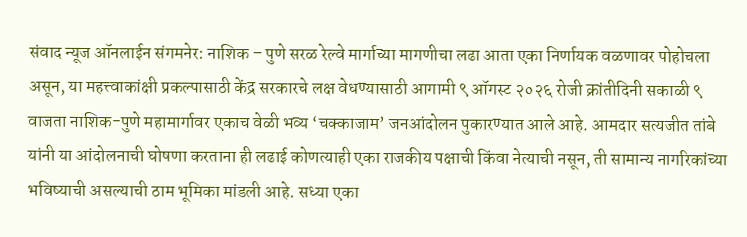संवाद न्यूज ऑनलाईन संगमनेर: नाशिक – पुणे सरळ रेल्वे मार्गाच्या मागणीचा लढा आता एका निर्णायक वळणावर पोहोचला असून, या महत्त्वाकांक्षी प्रकल्पासाठी केंद्र सरकारचे लक्ष वेधण्यासाठी आगामी ९ ऑगस्ट २०२६ रोजी क्रांतीदिनी सकाळी ९ वाजता नाशिक-पुणे महामार्गावर एकाच वेळी भव्य ‘चक्काजाम’ जनआंदोलन पुकारण्यात आले आहे. आमदार सत्यजीत तांबे यांनी या आंदोलनाची घोषणा करताना ही लढाई कोणत्याही एका राजकीय पक्षाची किंवा नेत्याची नसून, ती सामान्य नागरिकांच्या भविष्याची असल्याची ठाम भूमिका मांडली आहे. सध्या एका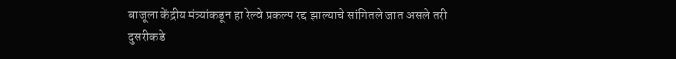बाजूला केंद्रीय मंत्र्यांकडून हा रेल्वे प्रकल्प रद्द झाल्याचे सांगितले जात असले तरी दुसरीकडे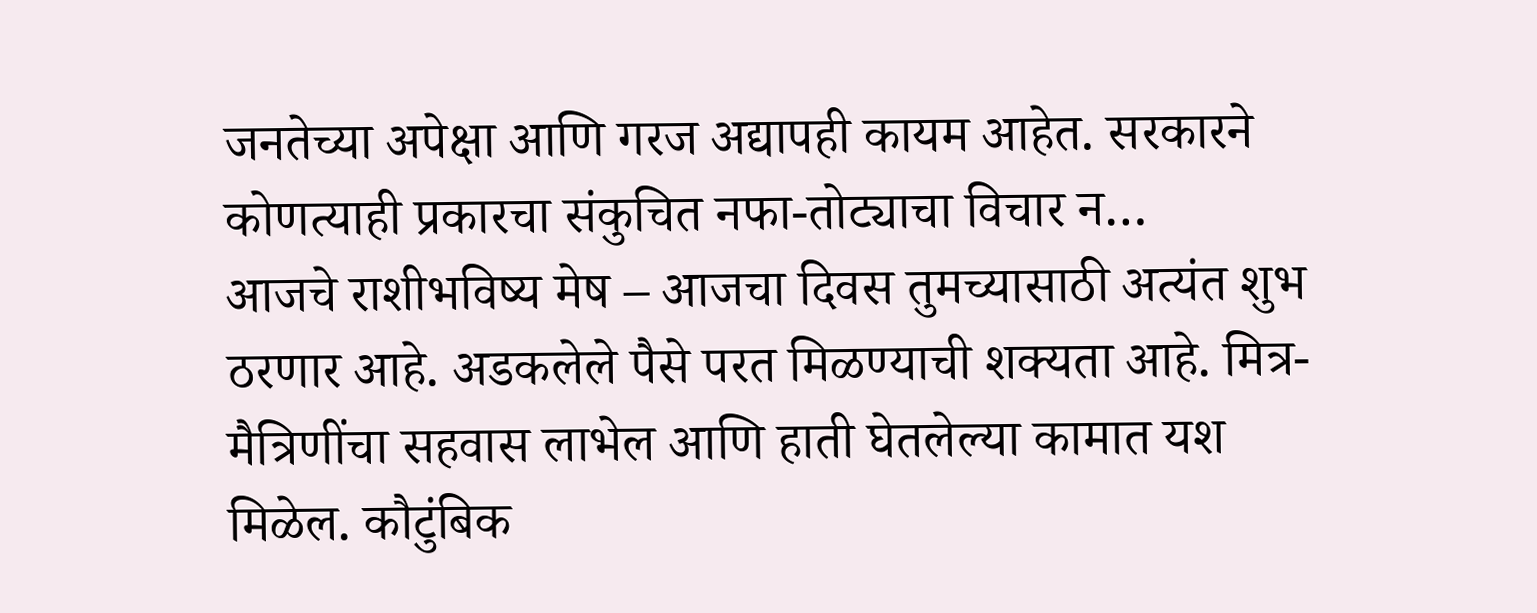जनतेच्या अपेक्षा आणि गरज अद्यापही कायम आहेत. सरकारने कोणत्याही प्रकारचा संकुचित नफा-तोट्याचा विचार न…
आजचे राशीभविष्य मेष – आजचा दिवस तुमच्यासाठी अत्यंत शुभ ठरणार आहे. अडकलेले पैसे परत मिळण्याची शक्यता आहे. मित्र-मैत्रिणींचा सहवास लाभेल आणि हाती घेतलेल्या कामात यश मिळेल. कौटुंबिक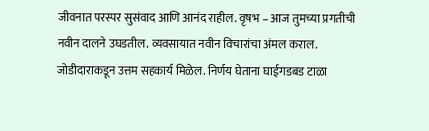जीवनात परस्पर सुसंवाद आणि आनंद राहील. वृषभ – आज तुमच्या प्रगतीची नवीन दालने उघडतील. व्यवसायात नवीन विचारांचा अंमल कराल. जोडीदाराकडून उत्तम सहकार्य मिळेल. निर्णय घेताना घाईगडबड टाळा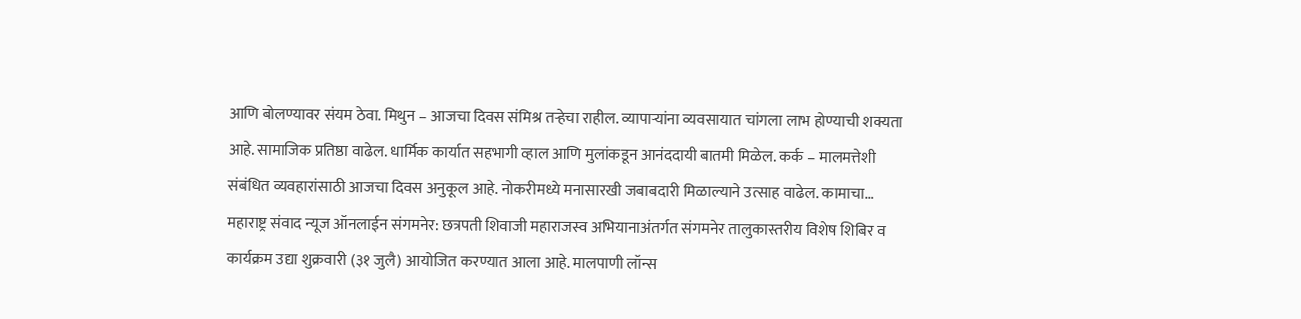आणि बोलण्यावर संयम ठेवा. मिथुन – आजचा दिवस संमिश्र तऱ्हेचा राहील. व्यापाऱ्यांना व्यवसायात चांगला लाभ होण्याची शक्यता आहे. सामाजिक प्रतिष्ठा वाढेल. धार्मिक कार्यात सहभागी व्हाल आणि मुलांकडून आनंददायी बातमी मिळेल. कर्क – मालमत्तेशी संबंधित व्यवहारांसाठी आजचा दिवस अनुकूल आहे. नोकरीमध्ये मनासारखी जबाबदारी मिळाल्याने उत्साह वाढेल. कामाचा…
महाराष्ट्र संवाद न्यूज ऑनलाईन संगमनेर: छत्रपती शिवाजी महाराजस्व अभियानाअंतर्गत संगमनेर तालुकास्तरीय विशेष शिबिर व कार्यक्रम उद्या शुक्रवारी (३१ जुलै) आयोजित करण्यात आला आहे. मालपाणी लॉन्स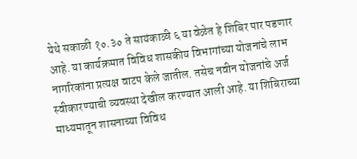येथे सकाळी १०.३० ते सायंकाळी ६ या वेळेत हे शिबिर पार पडणार आहे. या कार्यक्रमात विविध शासकीय विभागांच्या योजनांचे लाभ नागरिकांना प्रत्यक्ष वाटप केले जातील. तसेच नवीन योजनांचे अर्ज स्वीकारण्याची व्यवस्था देखील करण्यात आली आहे. या शिबिराच्या माध्यमातून शासनाच्या विविध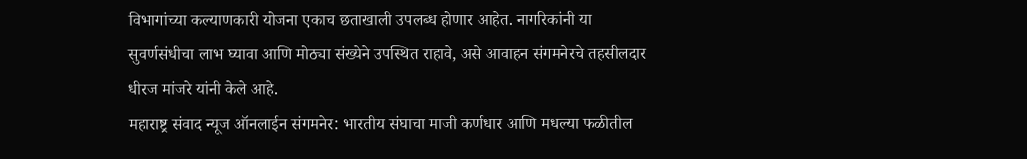विभागांच्या कल्याणकारी योजना एकाच छताखाली उपलब्ध होणार आहेत. नागरिकांनी या सुवर्णसंधीचा लाभ घ्यावा आणि मोठ्या संख्येने उपस्थित राहावे, असे आवाहन संगमनेरचे तहसीलदार धीरज मांजरे यांनी केले आहे.
महाराष्ट्र संवाद न्यूज ऑनलाईन संगमनेर: भारतीय संघाचा माजी कर्णधार आणि मधल्या फळीतील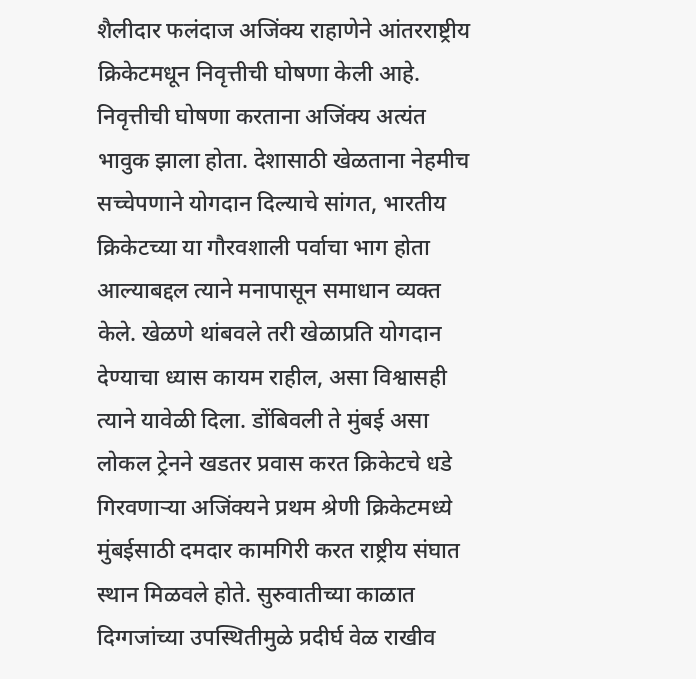शैलीदार फलंदाज अजिंक्य राहाणेने आंतरराष्ट्रीय क्रिकेटमधून निवृत्तीची घोषणा केली आहे. निवृत्तीची घोषणा करताना अजिंक्य अत्यंत भावुक झाला होता. देशासाठी खेळताना नेहमीच सच्चेपणाने योगदान दिल्याचे सांगत, भारतीय क्रिकेटच्या या गौरवशाली पर्वाचा भाग होता आल्याबद्दल त्याने मनापासून समाधान व्यक्त केले. खेळणे थांबवले तरी खेळाप्रति योगदान देण्याचा ध्यास कायम राहील, असा विश्वासही त्याने यावेळी दिला. डोंबिवली ते मुंबई असा लोकल ट्रेनने खडतर प्रवास करत क्रिकेटचे धडे गिरवणाऱ्या अजिंक्यने प्रथम श्रेणी क्रिकेटमध्ये मुंबईसाठी दमदार कामगिरी करत राष्ट्रीय संघात स्थान मिळवले होते. सुरुवातीच्या काळात दिग्गजांच्या उपस्थितीमुळे प्रदीर्घ वेळ राखीव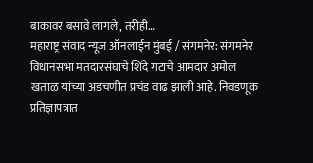बाकावर बसावे लागले, तरीही…
महाराष्ट्र संवाद न्यूज ऑनलाईन मुंबई / संगमनेर: संगमनेर विधानसभा मतदारसंघाचे शिंदे गटाचे आमदार अमोल खताळ यांच्या अडचणीत प्रचंड वाढ झाली आहे. निवडणूक प्रतिज्ञापत्रात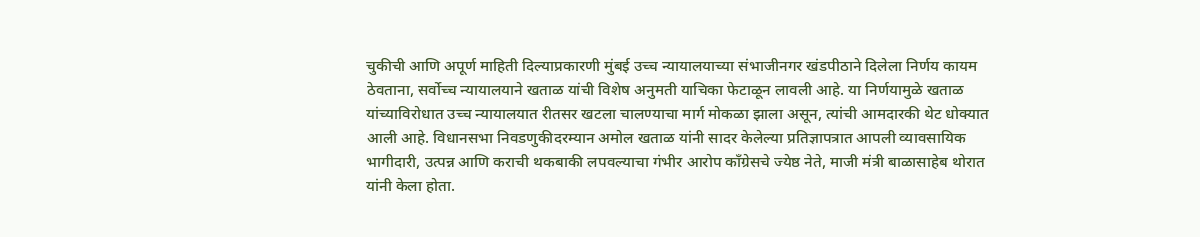चुकीची आणि अपूर्ण माहिती दिल्याप्रकारणी मुंबई उच्च न्यायालयाच्या संभाजीनगर खंडपीठाने दिलेला निर्णय कायम ठेवताना, सर्वोच्च न्यायालयाने खताळ यांची विशेष अनुमती याचिका फेटाळून लावली आहे. या निर्णयामुळे खताळ यांच्याविरोधात उच्च न्यायालयात रीतसर खटला चालण्याचा मार्ग मोकळा झाला असून, त्यांची आमदारकी थेट धोक्यात आली आहे. विधानसभा निवडणुकीदरम्यान अमोल खताळ यांनी सादर केलेल्या प्रतिज्ञापत्रात आपली व्यावसायिक भागीदारी, उत्पन्न आणि कराची थकबाकी लपवल्याचा गंभीर आरोप काँग्रेसचे ज्येष्ठ नेते, माजी मंत्री बाळासाहेब थोरात यांनी केला होता.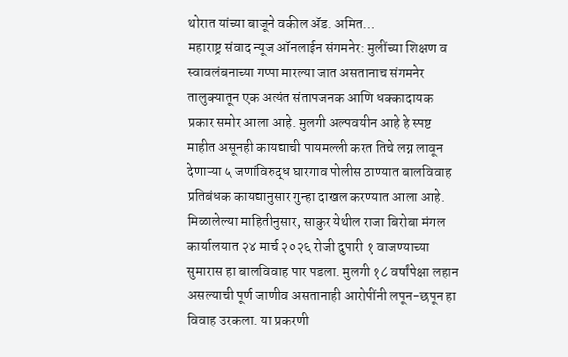थोरात यांच्या बाजूने वकील ॲड. अमित…
महाराष्ट्र संवाद न्यूज ऑनलाईन संगमनेर: मुलींच्या शिक्षण व स्वावलंबनाच्या गप्पा मारल्या जात असतानाच संगमनेर तालुक्यातून एक अत्यंत संतापजनक आणि धक्कादायक प्रकार समोर आला आहे. मुलगी अल्पवयीन आहे हे स्पष्ट माहीत असूनही कायद्याची पायमल्ली करत तिचे लग्न लावून देणाऱ्या ५ जणांविरुद्ध घारगाव पोलीस ठाण्यात बालविवाह प्रतिबंधक कायद्यानुसार गुन्हा दाखल करण्यात आला आहे. मिळालेल्या माहितीनुसार, साकुर येथील राजा बिरोबा मंगल कार्यालयात २४ मार्च २०२६ रोजी दुपारी १ वाजण्याच्या सुमारास हा बालविवाह पार पडला. मुलगी १८ वर्षांपेक्षा लहान असल्याची पूर्ण जाणीव असतानाही आरोपींनी लपून-छपून हा विवाह उरकला. या प्रकरणी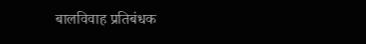बालविवाह प्रतिबंधक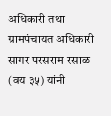अधिकारी तथा ग्रामपंचायत अधिकारी सागर परसराम रसाळ (वय ३५) यांनी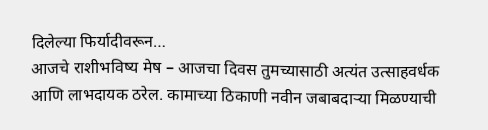दिलेल्या फिर्यादीवरून…
आजचे राशीभविष्य मेष – आजचा दिवस तुमच्यासाठी अत्यंत उत्साहवर्धक आणि लाभदायक ठरेल. कामाच्या ठिकाणी नवीन जबाबदाऱ्या मिळण्याची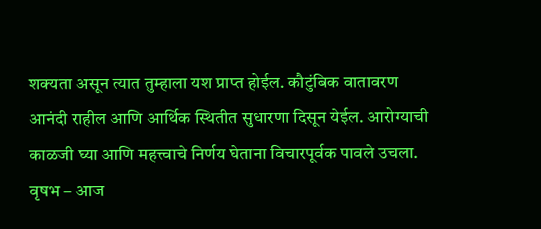शक्यता असून त्यात तुम्हाला यश प्राप्त होईल. कौटुंबिक वातावरण आनंदी राहील आणि आर्थिक स्थितीत सुधारणा दिसून येईल. आरोग्याची काळजी घ्या आणि महत्त्वाचे निर्णय घेताना विचारपूर्वक पावले उचला. वृषभ – आज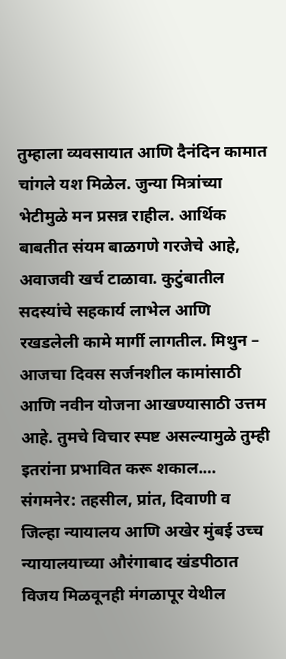तुम्हाला व्यवसायात आणि दैनंदिन कामात चांगले यश मिळेल. जुन्या मित्रांच्या भेटीमुळे मन प्रसन्न राहील. आर्थिक बाबतीत संयम बाळगणे गरजेचे आहे, अवाजवी खर्च टाळावा. कुटुंबातील सदस्यांचे सहकार्य लाभेल आणि रखडलेली कामे मार्गी लागतील. मिथुन – आजचा दिवस सर्जनशील कामांसाठी आणि नवीन योजना आखण्यासाठी उत्तम आहे. तुमचे विचार स्पष्ट असल्यामुळे तुम्ही इतरांना प्रभावित करू शकाल.…
संगमनेर: तहसील, प्रांत, दिवाणी व जिल्हा न्यायालय आणि अखेर मुंबई उच्च न्यायालयाच्या औरंगाबाद खंडपीठात विजय मिळवूनही मंगळापूर येथील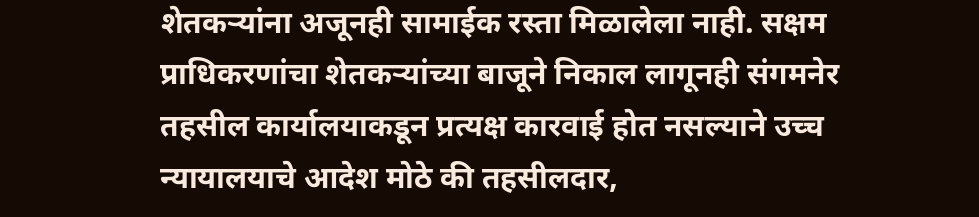शेतकऱ्यांना अजूनही सामाईक रस्ता मिळालेला नाही. सक्षम प्राधिकरणांचा शेतकऱ्यांच्या बाजूने निकाल लागूनही संगमनेर तहसील कार्यालयाकडून प्रत्यक्ष कारवाई होत नसल्याने उच्च न्यायालयाचे आदेश मोठे की तहसीलदार,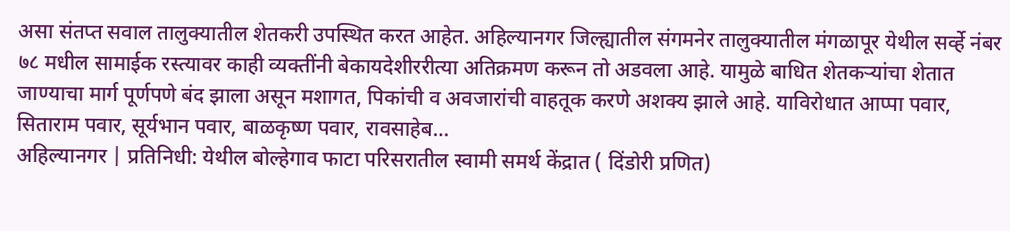असा संतप्त सवाल तालुक्यातील शेतकरी उपस्थित करत आहेत. अहिल्यानगर जिल्ह्यातील संगमनेर तालुक्यातील मंगळापूर येथील सर्व्हे नंबर ७८ मधील सामाईक रस्त्यावर काही व्यक्तींनी बेकायदेशीररीत्या अतिक्रमण करून तो अडवला आहे. यामुळे बाधित शेतकऱ्यांचा शेतात जाण्याचा मार्ग पूर्णपणे बंद झाला असून मशागत, पिकांची व अवजारांची वाहतूक करणे अशक्य झाले आहे. याविरोधात आप्पा पवार, सिताराम पवार, सूर्यभान पवार, बाळकृष्ण पवार, रावसाहेब…
अहिल्यानगर | प्रतिनिधी: येथील बोल्हेगाव फाटा परिसरातील स्वामी समर्थ केंद्रात ( दिंडोरी प्रणित)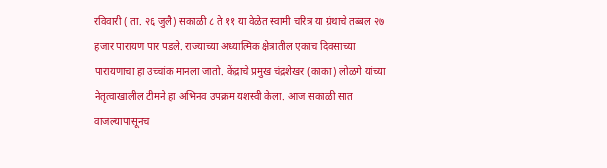रविवारी ( ता. २६ जुलै) सकाळी ८ ते ११ या वेळेत स्वामी चरित्र या ग्रंथाचे तब्बल २७ हजार पारायण पार पडले. राज्याच्या अध्यात्मिक क्षेत्रातील एकाच दिवसाच्या पारायणाचा हा उच्चांक मानला जातो. केंद्राचे प्रमुख चंद्रशेखर (काका) लोळगे यांच्या नेतृत्वाखालील टीमने हा अभिनव उपक्रम यशस्वी केला. आज सकाळी सात वाजल्यापासूनच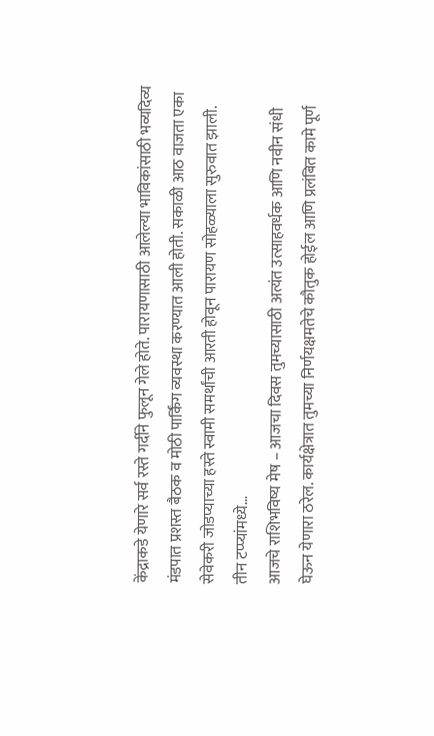केंद्राकडे येणारे सर्व रस्ते गर्दीने फुलून गेले होते. पारायणासाठी आलेल्या भाविकांसाठी भव्यदिव्य मंडपात प्रशस्त बैठक व मोठी पार्किंग व्यवस्था करण्यात आली होती. सकाळी आठ वाजता एका सेवेकरी जोडप्याच्या हस्ते स्वामी समर्थांची आरती होवून पारायण सोहळ्याला सुरुवात झाली. तीन टप्प्यांमध्ये…
आजचे राशिभविष्य मेष – आजचा दिवस तुमच्यासाठी अत्यंत उत्साहवर्धक आणि नवीन संधी घेऊन येणारा ठरेल. कार्यक्षेत्रात तुमच्या निर्णयक्षमतेचे कौतुक होईल आणि प्रलंबित कामे पूर्ण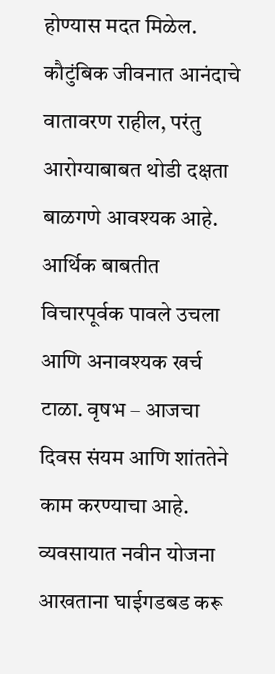होण्यास मदत मिळेल. कौटुंबिक जीवनात आनंदाचे वातावरण राहील, परंतु आरोग्याबाबत थोडी दक्षता बाळगणे आवश्यक आहे. आर्थिक बाबतीत विचारपूर्वक पावले उचला आणि अनावश्यक खर्च टाळा. वृषभ – आजचा दिवस संयम आणि शांततेने काम करण्याचा आहे. व्यवसायात नवीन योजना आखताना घाईगडबड करू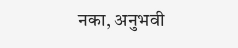नका, अनुभवी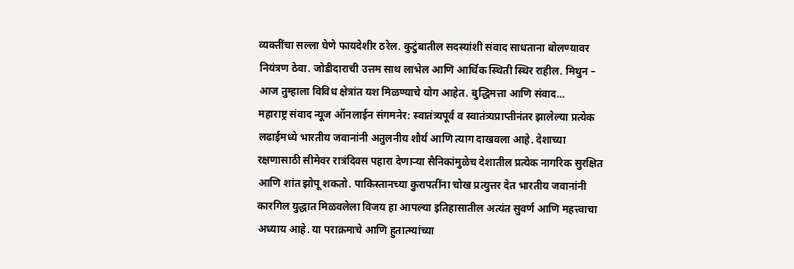व्यक्तींचा सल्ला घेणे फायदेशीर ठरेल. कुटुंबातील सदस्यांशी संवाद साधताना बोलण्यावर नियंत्रण ठेवा. जोडीदाराची उत्तम साथ लाभेल आणि आर्थिक स्थिती स्थिर राहील. मिथुन – आज तुम्हाला विविध क्षेत्रांत यश मिळण्याचे योग आहेत. बुद्धिमत्ता आणि संवाद…
महाराष्ट्र संवाद न्यूज ऑनलाईन संगमनेर: स्वातंत्र्यपूर्व व स्वातंत्र्यप्राप्तीनंतर झालेल्या प्रत्येक लढाईमध्ये भारतीय जवानांनी अतुलनीय शौर्य आणि त्याग दाखवला आहे. देशाच्या रक्षणासाठी सीमेवर रात्रंदिवस पहारा देणाऱ्या सैनिकांमुळेच देशातील प्रत्येक नागरिक सुरक्षित आणि शांत झोपू शकतो. पाकिस्तानच्या कुरापतींना चोख प्रत्युत्तर देत भारतीय जवानांनी कारगिल युद्धात मिळवलेला विजय हा आपल्या इतिहासातील अत्यंत सुवर्ण आणि महत्त्वाचा अध्याय आहे. या पराक्रमाचे आणि हुतात्म्यांच्या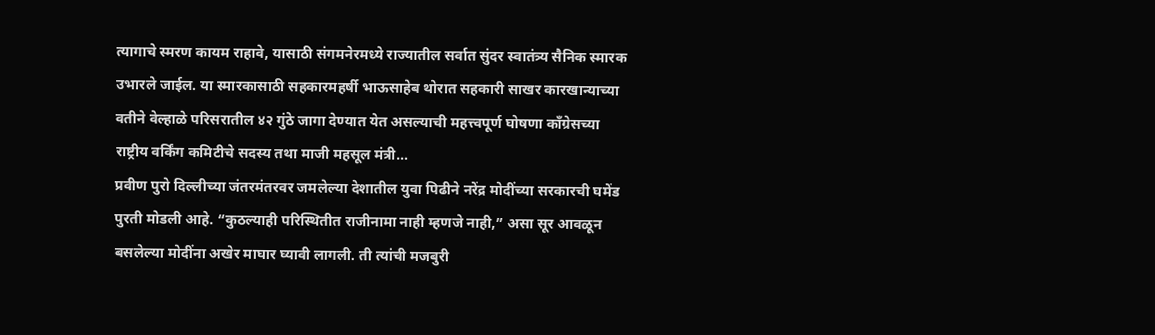त्यागाचे स्मरण कायम राहावे, यासाठी संगमनेरमध्ये राज्यातील सर्वात सुंदर स्वातंत्र्य सैनिक स्मारक उभारले जाईल. या स्मारकासाठी सहकारमहर्षी भाऊसाहेब थोरात सहकारी साखर कारखान्याच्या वतीने वेल्हाळे परिसरातील ४२ गुंठे जागा देण्यात येत असल्याची महत्त्वपूर्ण घोषणा काँग्रेसच्या राष्ट्रीय वर्किंग कमिटीचे सदस्य तथा माजी महसूल मंत्री…
प्रवीण पुरो दिल्लीच्या जंतरमंतरवर जमलेल्या देशातील युवा पिढीने नरेंद्र मोदींच्या सरकारची घमेंड पुरती मोडली आहे. “कुठल्याही परिस्थितीत राजीनामा नाही म्हणजे नाही,” असा सूर आवळून बसलेल्या मोदींना अखेर माघार घ्यावी लागली. ती त्यांची मजबुरी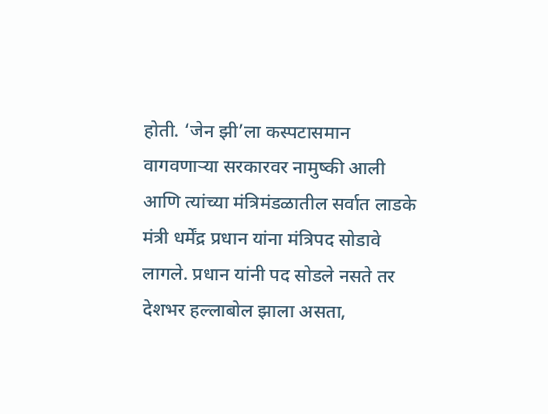होती. ‘जेन झी’ला कस्पटासमान वागवणाऱ्या सरकारवर नामुष्की आली आणि त्यांच्या मंत्रिमंडळातील सर्वात लाडके मंत्री धर्मेंद्र प्रधान यांना मंत्रिपद सोडावे लागले. प्रधान यांनी पद सोडले नसते तर देशभर हल्लाबोल झाला असता,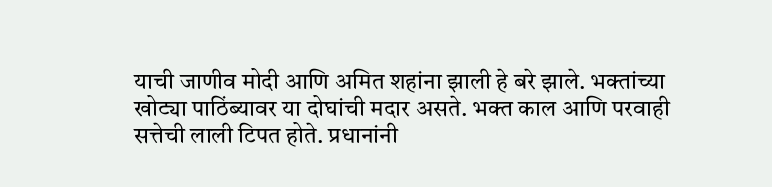याची जाणीव मोदी आणि अमित शहांना झाली हे बरे झाले. भक्तांच्या खोट्या पाठिंब्यावर या दोघांची मदार असते. भक्त काल आणि परवाही सत्तेची लाली टिपत होते. प्रधानांनी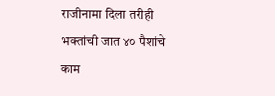राजीनामा दिला तरीही भक्तांची जात ४० पैशांचे काम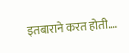इतबाराने करत होती.…